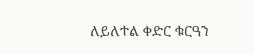ለይለተል ቀድር ቁርዓን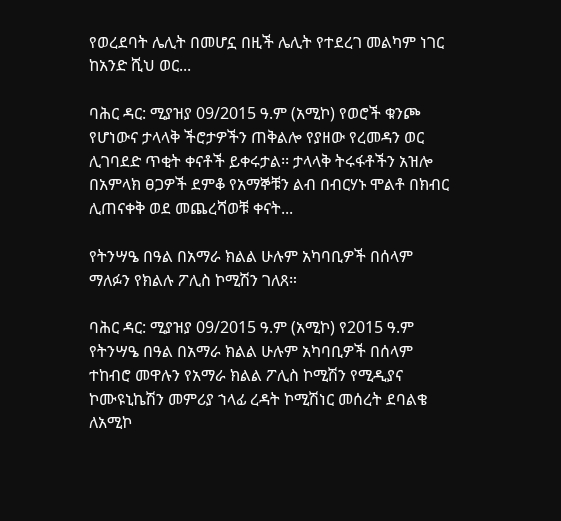የወረደባት ሌሊት በመሆኗ በዚች ሌሊት የተደረገ መልካም ነገር ከአንድ ሺህ ወር...

ባሕር ዳር: ሚያዝያ 09/2015 ዓ.ም (አሚኮ) የወሮች ቁንጮ የሆነውና ታላላቅ ችሮታዎችን ጠቅልሎ የያዘው የረመዳን ወር ሊገባደድ ጥቂት ቀናቶች ይቀሩታል፡፡ ታላላቅ ትሩፋቶችን አዝሎ በአምላክ ፀጋዎች ደምቆ የአማኞቹን ልብ በብርሃኑ ሞልቶ በክብር ሊጠናቀቅ ወደ መጨረሻወቹ ቀናት...

የትንሣዔ በዓል በአማራ ክልል ሁሉም አካባቢዎች በሰላም ማለፉን የክልሉ ፖሊስ ኮሚሽን ገለጸ።

ባሕር ዳር: ሚያዝያ 09/2015 ዓ.ም (አሚኮ) የ2015 ዓ.ም የትንሣዔ በዓል በአማራ ክልል ሁሉም አካባቢዎች በሰላም ተከብሮ መዋሉን የአማራ ክልል ፖሊስ ኮሚሽን የሚዲያና ኮሙዩኒኬሽን መምሪያ ኀላፊ ረዳት ኮሚሽነር መሰረት ደባልቄ ለአሚኮ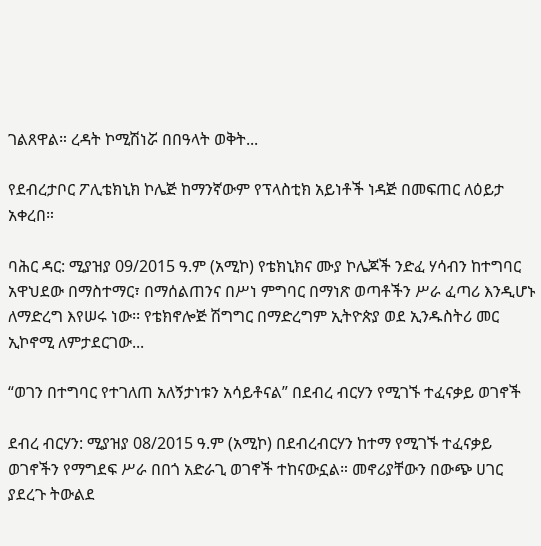ገልጸዋል። ረዳት ኮሚሽነሯ በበዓላት ወቅት...

የደብረታቦር ፖሊቴክኒክ ኮሌጅ ከማንኛውም የፕላስቲክ አይነቶች ነዳጅ በመፍጠር ለዕይታ አቀረበ።

ባሕር ዳር: ሚያዝያ 09/2015 ዓ.ም (አሚኮ) የቴክኒክና ሙያ ኮሌጆች ንድፈ ሃሳብን ከተግባር አዋህደው በማስተማር፣ በማሰልጠንና በሥነ ምግባር በማነጽ ወጣቶችን ሥራ ፈጣሪ እንዲሆኑ ለማድረግ እየሠሩ ነው፡፡ የቴክኖሎጅ ሽግግር በማድረግም ኢትዮጵያ ወደ ኢንዱስትሪ መር ኢኮኖሚ ለምታደርገው...

“ወገን በተግባር የተገለጠ አለኝታነቱን አሳይቶናል” በደብረ ብርሃን የሚገኙ ተፈናቃይ ወገኖች

ደብረ ብርሃን: ሚያዝያ 08/2015 ዓ.ም (አሚኮ) በደብረብርሃን ከተማ የሚገኙ ተፈናቃይ ወገኖችን የማግደፍ ሥራ በበጎ አድራጊ ወገኖች ተከናውኗል። መኖሪያቸውን በውጭ ሀገር ያደረጉ ትውልደ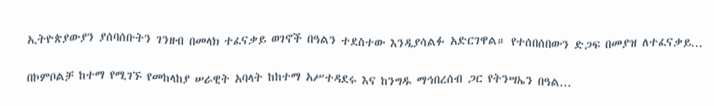ኢትዮጵያውያን ያሰባሰቡትን ገንዘብ በመላክ ተፈናቃይ ወገኖች በዓልን ተደስተው እንዲያሳልፉ አድርገዋል። የተሰበሰበውን ድጋፍ በመያዝ ለተፈናቃይ...

በኮምቦልቻ ከተማ የሚገኙ የመከላከያ ሠራዊት አባላት ከከተማ አሥተዳደሩ እና ከንግዱ ማኅበረሰብ ጋር የትንሣኤን በዓል...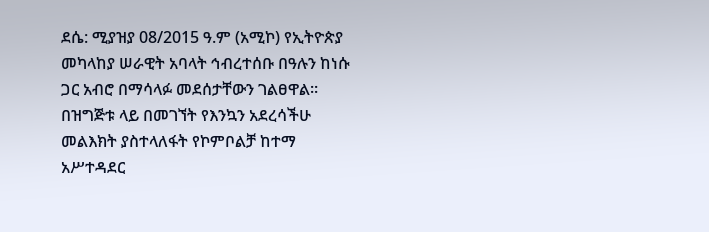ደሴ: ሚያዝያ 08/2015 ዓ.ም (አሚኮ) የኢትዮጵያ መካላከያ ሠራዊት አባላት ኅብረተሰቡ በዓሉን ከነሱ ጋር አብሮ በማሳላፉ መደሰታቸውን ገልፀዋል። በዝግጅቱ ላይ በመገኘት የእንኳን አደረሳችሁ መልእክት ያስተላለፋት የኮምቦልቻ ከተማ አሥተዳደር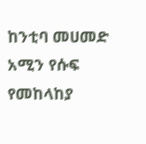ከንቲባ መሀመድ አሚን የሱፍ የመከላከያ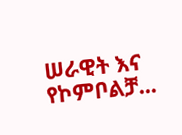ሠራዊት እና የኮምቦልቻ...